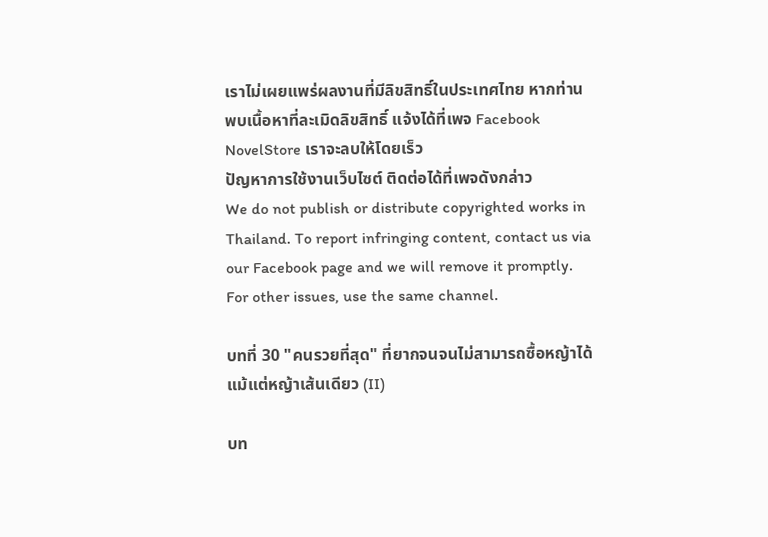เราไม่เผยแพร่ผลงานที่มีลิขสิทธิ์ในประเทศไทย หากท่านพบเนื้อหาที่ละเมิดลิขสิทธิ์ แจ้งได้ที่เพจ Facebook NovelStore เราจะลบให้โดยเร็ว
ปัญหาการใช้งานเว็บไซต์ ติดต่อได้ที่เพจดังกล่าว
We do not publish or distribute copyrighted works in Thailand. To report infringing content, contact us via our Facebook page and we will remove it promptly. For other issues, use the same channel.

บทที่ 30 "คนรวยที่สุด" ที่ยากจนจนไม่สามารถซื้อหญ้าได้แม้แต่หญ้าเส้นเดียว (II)

บท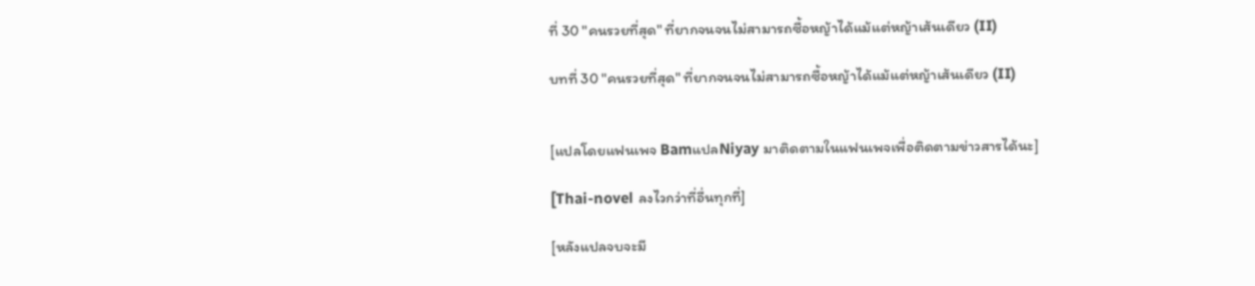ที่ 30 "คนรวยที่สุด" ที่ยากจนจนไม่สามารถซื้อหญ้าได้แม้แต่หญ้าเส้นเดียว (II)

บทที่ 30 "คนรวยที่สุด" ที่ยากจนจนไม่สามารถซื้อหญ้าได้แม้แต่หญ้าเส้นเดียว (II)


[แปลโดยแฟนเพจ BamแปลNiyay มาติดตามในแฟนเพจเพื่อติดตามข่าวสารได้นะ]

[Thai-novel ลงไวกว่าที่อื่นทุกที่]

[หลังแปลจบจะมี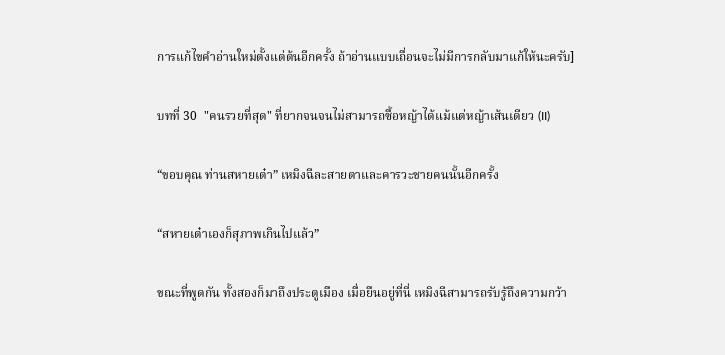การแก้ไขคำอ่านใหม่ตั้งแต่ต้นอีกครั้ง ถ้าอ่านแบบเถื่อนจะไม่มีการกลับมาแก้ให้นะครับ]

บทที่ 30  "คนรวยที่สุด" ที่ยากจนจนไม่สามารถซื้อหญ้าได้แม้แต่หญ้าเส้นเดียว (II)

“ขอบคุณ ท่านสหายเต๋า” เหมิงฉีละสายตาและคารวะชายคนนั้นอีกครั้ง

“สหายเต๋าเองก็สุภาพเกินไปแล้ว”

ขณะที่พูดกัน ทั้งสองก็มาถึงประตูเมือง เมื่อยืนอยู่ที่นี่ เหมิงฉีสามารถรับรู้ถึงความกว้า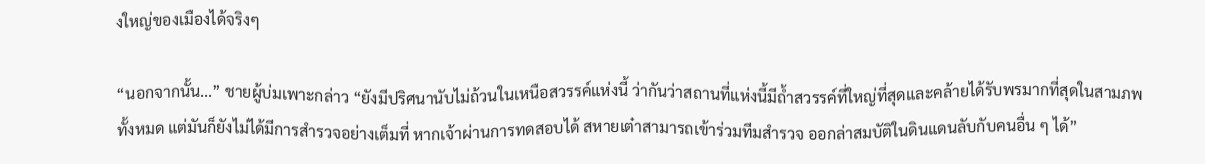งใหญ่ของเมืองได้จริงๆ

“นอกจากนั้น...” ชายผู้บ่มเพาะกล่าว “ยังมีปริศนานับไม่ถ้วนในเหนือสวรรค์แห่งนี้ ว่ากันว่าสถานที่แห่งนี้มีถ้ำสวรรค์ที่ใหญ่ที่สุดและคล้ายได้รับพรมากที่สุดในสามภพทั้งหมด แต่มันก็ยังไม่ได้มีการสำรวจอย่างเต็มที่ หากเจ้าผ่านการทดสอบได้ สหายเต๋าสามารถเข้าร่วมทีมสำรวจ ออกล่าสมบัติในดินแดนลับกับคนอื่น ๆ ได้”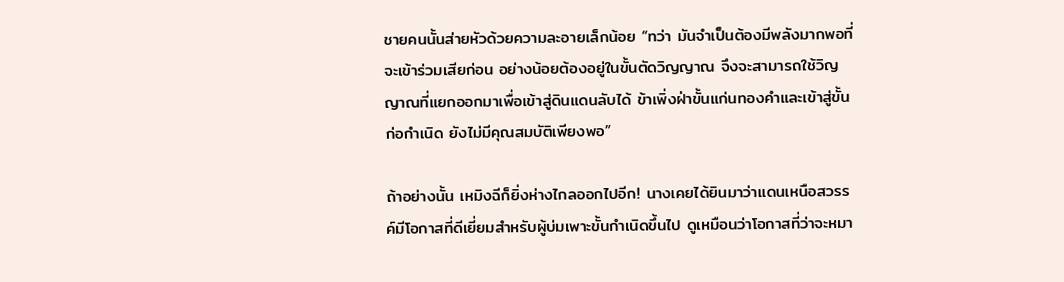ชายคนนั้นส่ายหัวด้วยความละอายเล็กน้อย “ทว่า มันจำเป็นต้องมีพลังมากพอที่จะเข้าร่วมเสียก่อน อย่างน้อยต้องอยู่ในขั้นตัดวิญญาณ จึงจะสามารถใช้วิญญาณที่แยกออกมาเพื่อเข้าสู่ดินแดนลับได้ ข้าเพิ่งฝ่าขั้นแก่นทองคำและเข้าสู่ขั้นก่อกำเนิด ยังไม่มีคุณสมบัติเพียงพอ”

ถ้าอย่างนั้น เหมิงฉีก็ยิ่งห่างไกลออกไปอีก! นางเคยได้ยินมาว่าแดนเหนือสวรรค์มีโอกาสที่ดีเยี่ยมสำหรับผู้บ่มเพาะขั้นกำเนิดขึ้นไป ดูเหมือนว่าโอกาสที่ว่าจะหมา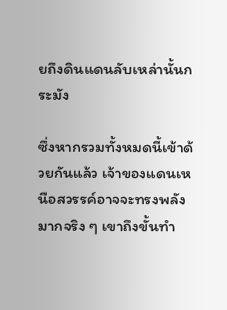ยถึงดินแดนลับเหล่านั้นกระมัง

ซึ่งหากรวมทั้งหมดนี้เข้าด้วยกันแล้ว เจ้าของแดนเหนือสวรรค์อาจจะทรงพลังมากจริง ๆ เขาถึงขั้นทำ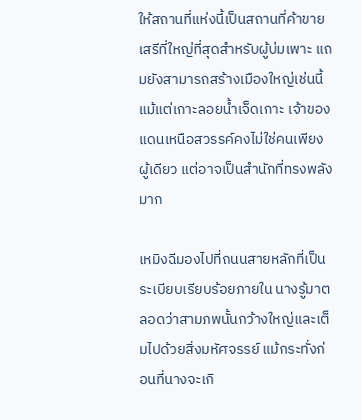ให้สถานที่แห่งนี้เป็นสถานที่ค้าขายเสรีที่ใหญ่ที่สุดสำหรับผู้บ่มเพาะ แถมยังสามารถสร้างเมืองใหญ่เช่นนี้ แม้แต่เกาะลอยน้ำเจ็ดเกาะ เจ้าของแดนเหนือสวรรค์คงไม่ใช่คนเพียงผู้เดียว แต่อาจเป็นสำนักที่ทรงพลังมาก

เหมิงฉีมองไปที่ถนนสายหลักที่เป็นระเบียบเรียบร้อยภายใน นางรู้มาตลอดว่าสามภพนั้นกว้างใหญ่และเต็มไปด้วยสิ่งมหัศจรรย์ แม้กระทั่งก่อนที่นางจะเกิ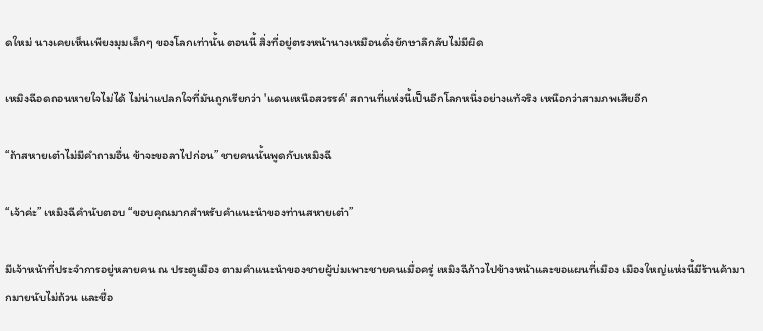ดใหม่ นางเคยเห็นเพียงมุมเล็กๆ ของโลกเท่านั้น ตอนนี้ สิ่งที่อยู่ตรงหน้านางเหมือนดั่งยักษาลึกลับไม่มีผิด

เหมิงฉีอดถอนหายใจไม่ได้ ไม่น่าแปลกใจที่มันถูกเรียกว่า 'แดนเหนือสวรรค์' สถานที่แห่งนี้เป็นอีกโลกหนึ่งอย่างแท้จริง เหนือกว่าสามภพเสียอีก

“ถ้าสหายเต๋าไม่มีคำถามอื่น ข้าจะขอลาไปก่อน” ชายคนนั้นพูดกับเหมิงฉี

“เจ้าค่ะ” เหมิงฉีคำนับตอบ “ขอบคุณมากสำหรับคำแนะนำของท่านสหายเต๋า”

มีเจ้าหน้าที่ประจำการอยู่หลายคน ณ ประตูเมือง ตามคำแนะนำของชายผู้บ่มเพาะชายคนเมื่อครู่ เหมิงฉีก้าวไปข้างหน้าและขอแผนที่เมือง เมืองใหญ่แห่งนี้มีร้านค้ามากมายนับไม่ถ้วน และชื่อ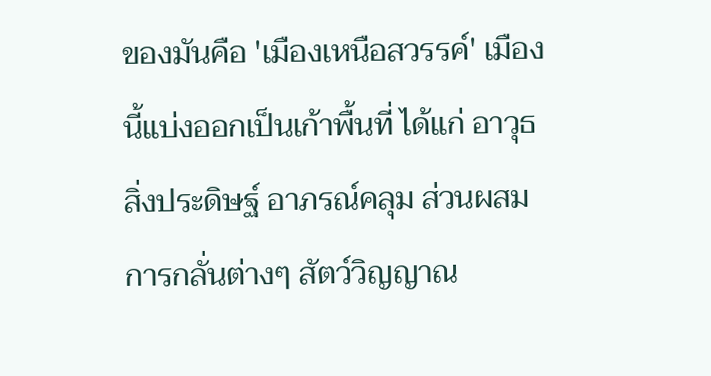ของมันคือ 'เมืองเหนือสวรรค์' เมืองนี้แบ่งออกเป็นเก้าพื้นที่ ได้แก่ อาวุธ สิ่งประดิษฐ์ อาภรณ์คลุม ส่วนผสมการกลั่นต่างๆ สัตว์วิญญาณ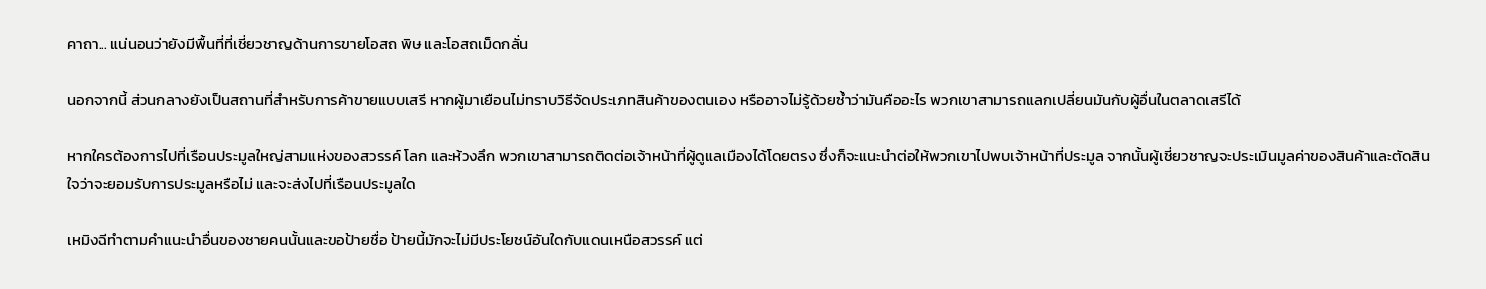คาถา... แน่นอนว่ายังมีพื้นที่ที่เชี่ยวชาญด้านการขายโอสถ พิษ และโอสถเม็ดกลั่น

นอกจากนี้ ส่วนกลางยังเป็นสถานที่สำหรับการค้าขายแบบเสรี หากผู้มาเยือนไม่ทราบวิธีจัดประเภทสินค้าของตนเอง หรืออาจไม่รู้ด้วยซ้ำว่ามันคืออะไร พวกเขาสามารถแลกเปลี่ยนมันกับผู้อื่นในตลาดเสรีได้

หากใครต้องการไปที่เรือนประมูลใหญ่สามแห่งของสวรรค์ โลก และห้วงลึก พวกเขาสามารถติดต่อเจ้าหน้าที่ผู้ดูแลเมืองได้โดยตรง ซึ่งก็จะแนะนำต่อให้พวกเขาไปพบเจ้าหน้าที่ประมูล จากนั้นผู้เชี่ยวชาญจะประเมินมูลค่าของสินค้าและตัดสินใจว่าจะยอมรับการประมูลหรือไม่ และจะส่งไปที่เรือนประมูลใด

เหมิงฉีทำตามคำแนะนำอื่นของชายคนนั้นและขอป้ายชื่อ ป้ายนี้มักจะไม่มีประโยชน์อันใดกับแดนเหนือสวรรค์ แต่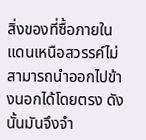สิ่งของที่ซื้อภายในแดนเหนือสวรรค์ไม่สามารถนำออกไปข้างนอกได้โดยตรง ดังนั้นมันจึงจำ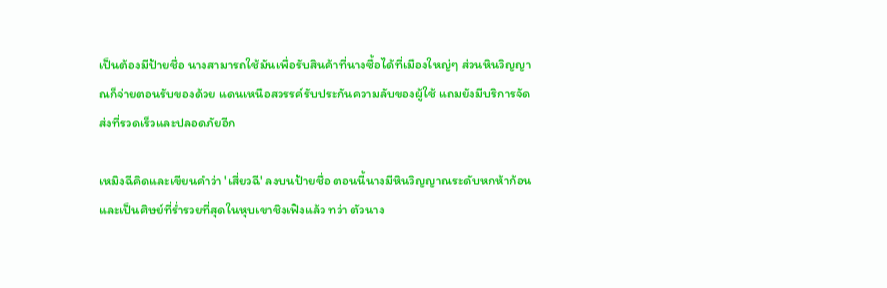เป็นต้องมีป้ายชื่อ นางสามารถใช้มันเพื่อรับสินค้าที่นางซื้อได้ที่เมืองใหญ่ๆ ส่วนหินวิญญาณก็จ่ายตอนรับของด้วย แดนเหนือสวรรค์รับประกันความลับของผู้ใช้ แถมยังมีบริการจัดส่งที่รวดเร็วและปลอดภัยอีก

เหมิงฉีคิดและเขียนคำว่า 'เสี่ยวฉี' ลงบนป้ายชื่อ ตอนนี้นางมีหินวิญญาณระดับหกห้าก้อนและเป็นศิษย์ที่ร่ำรวยที่สุดในหุบเขาชิงเฟิงแล้ว ทว่า ตัวนาง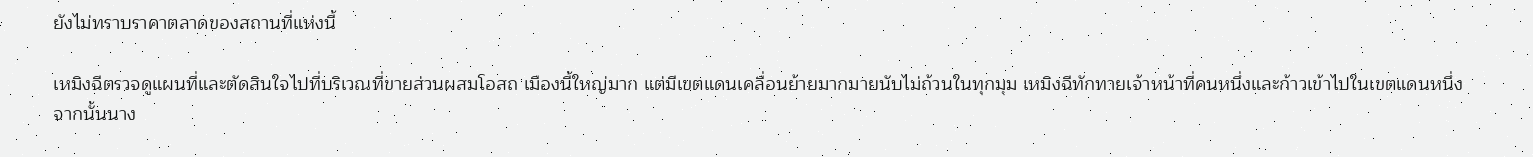ยังไม่ทราบราคาตลาดของสถานที่แห่งนี้

เหมิงฉีตรวจดูแผนที่และตัดสินใจไปที่บริเวณที่ขายส่วนผสมโอสถ เมืองนี้ใหญ่มาก แต่มีเขตแดนเคลื่อนย้ายมากมายนับไม่ถ้วนในทุกมุม เหมิงฉีทักทายเจ้าหน้าที่คนหนึ่งและก้าวเข้าไปในเขตแดนหนึ่ง จากนั้นนาง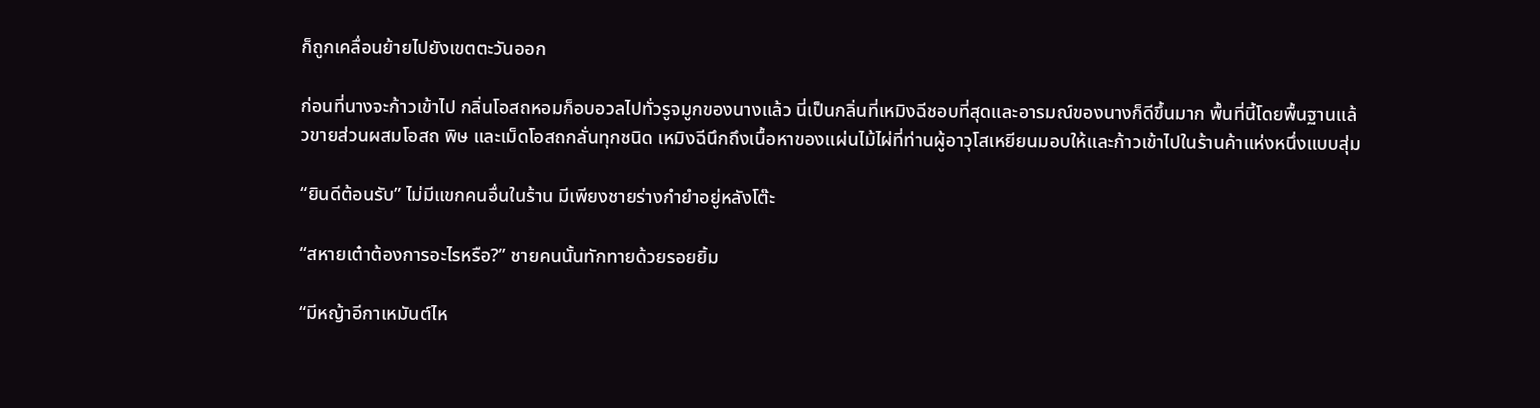ก็ถูกเคลื่อนย้ายไปยังเขตตะวันออก

ก่อนที่นางจะก้าวเข้าไป กลิ่นโอสถหอมก็อบอวลไปทั่วรูจมูกของนางแล้ว นี่เป็นกลิ่นที่เหมิงฉีชอบที่สุดและอารมณ์ของนางก็ดีขึ้นมาก พื้นที่นี้โดยพื้นฐานแล้วขายส่วนผสมโอสถ พิษ และเม็ดโอสถกลั่นทุกชนิด เหมิงฉีนึกถึงเนื้อหาของแผ่นไม้ไผ่ที่ท่านผู้อาวุโสเหยียนมอบให้และก้าวเข้าไปในร้านค้าแห่งหนึ่งแบบสุ่ม

“ยินดีต้อนรับ” ไม่มีแขกคนอื่นในร้าน มีเพียงชายร่างกำยำอยู่หลังโต๊ะ

“สหายเต๋าต้องการอะไรหรือ?” ชายคนนั้นทักทายด้วยรอยยิ้ม

“มีหญ้าอีกาเหมันต์ไห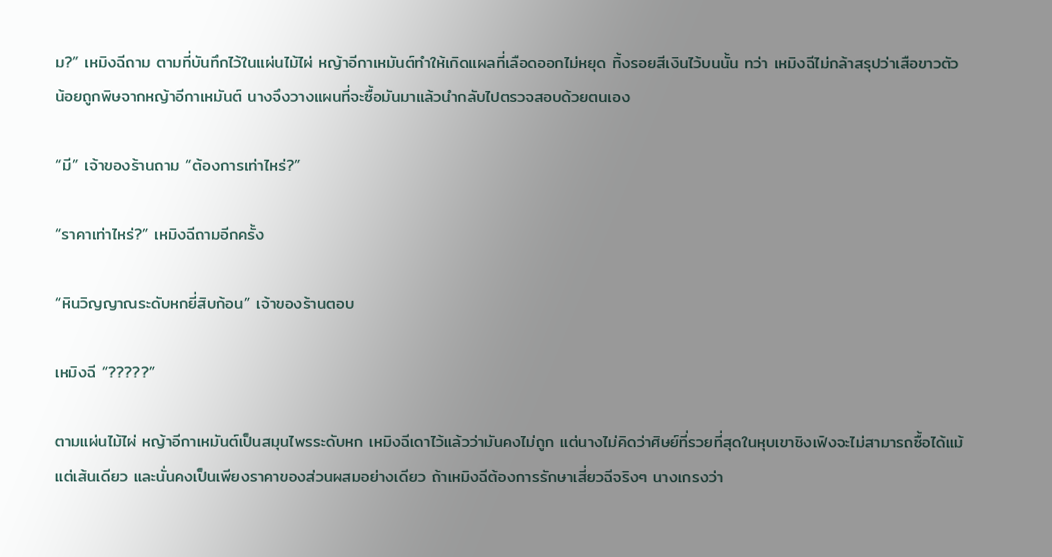ม?” เหมิงฉีถาม ตามที่บันทึกไว้ในแผ่นไม้ไผ่ หญ้าอีกาเหมันต์ทำให้เกิดแผลที่เลือดออกไม่หยุด ทิ้งรอยสีเงินไว้บนนั้น ทว่า เหมิงฉีไม่กล้าสรุปว่าเสือขาวตัวน้อยถูกพิษจากหญ้าอีกาเหมันต์ นางจึงวางแผนที่จะซื้อมันมาแล้วนำกลับไปตรวจสอบด้วยตนเอง

“มี” เจ้าของร้านถาม “ต้องการเท่าไหร่?”

“ราคาเท่าไหร่?” เหมิงฉีถามอีกครั้ง

“หินวิญญาณระดับหกยี่สิบก้อน” เจ้าของร้านตอบ

เหมิงฉี “?????”

ตามแผ่นไม้ไผ่ หญ้าอีกาเหมันต์เป็นสมุนไพรระดับหก เหมิงฉีเดาไว้แล้วว่ามันคงไม่ถูก แต่นางไม่คิดว่าศิษย์ที่รวยที่สุดในหุบเขาชิงเฟิงจะไม่สามารถซื้อได้แม้แต่เส้นเดียว และนั่นคงเป็นเพียงราคาของส่วนผสมอย่างเดียว ถ้าเหมิงฉีต้องการรักษาเสี่ยวฉีจริงๆ นางเกรงว่า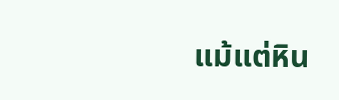แม้แต่หิน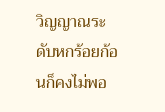วิญญาณระดับหกร้อยก้อนก็คงไม่พอ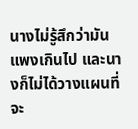นางไม่รู้สึกว่ามันแพงเกินไป และนางก็ไม่ได้วางแผนที่จะ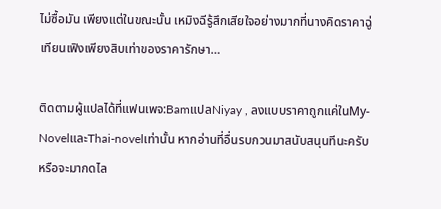ไม่ซื้อมัน เพียงแต่ในขณะนั้น เหมิงฉีรู้สึกเสียใจอย่างมากที่นางคิดราคาฉู่เทียนเฟิงเพียงสิบเท่าของราคารักษา…

ติดตามผู้แปลได้ที่แฟนเพจ:BamแปลNiyay , ลงแบบราคาถูกแค่ในMy-NovelและThai-novelเท่านั้น หากอ่านที่อื่นรบกวนมาสนับสนุนทีนะครับ หรือจะมากดไล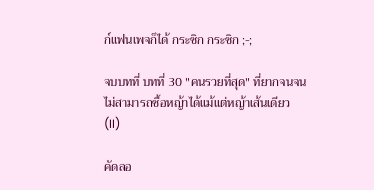ก์แฟนเพจก็ได้ กระซิก กระซิก ;-;

จบบทที่ บทที่ 30 "คนรวยที่สุด" ที่ยากจนจนไม่สามารถซื้อหญ้าได้แม้แต่หญ้าเส้นเดียว (II)

คัดลอ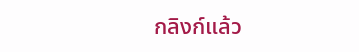กลิงก์แล้ว